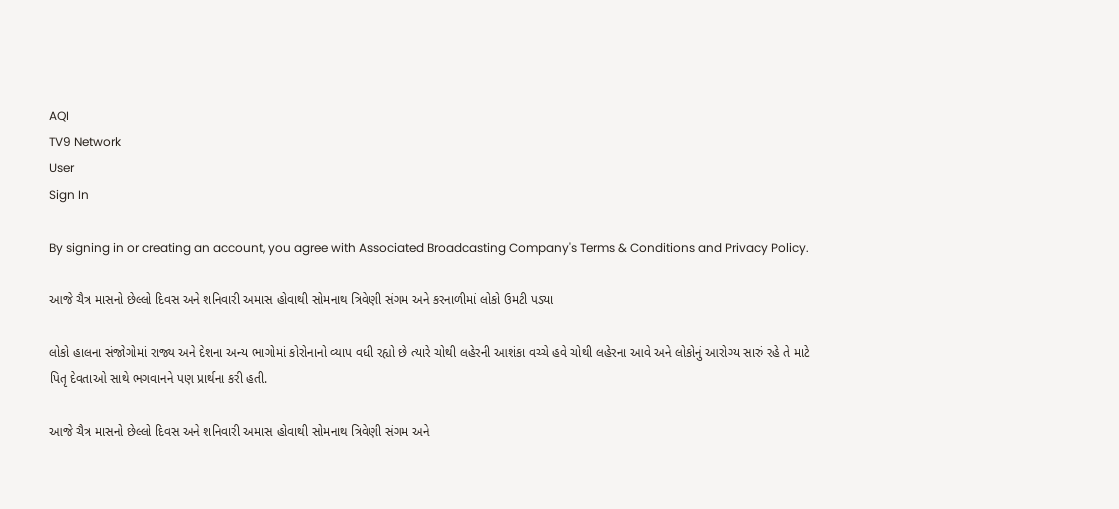AQI
TV9 Network
User
Sign In

By signing in or creating an account, you agree with Associated Broadcasting Company's Terms & Conditions and Privacy Policy.

આજે ચૈત્ર માસનો છેલ્લો દિવસ અને શનિવારી અમાસ હોવાથી સોમનાથ ત્રિવેણી સંગમ અને કરનાળીમાં લોકો ઉમટી પડ્યા

લોકો હાલના સંજોગોમાં રાજ્ય અને દેશના અન્ય ભાગોમાં કોરોનાનો વ્યાપ વધી રહ્યો છે ત્યારે ચોથી લહેરની આશંકા વચ્ચે હવે ચોથી લહેરના આવે અને લોકોનું આરોગ્ય સારું રહે તે માટે પિતૃ દેવતાઓ સાથે ભગવાનને પણ પ્રાર્થના કરી હતી.

આજે ચૈત્ર માસનો છેલ્લો દિવસ અને શનિવારી અમાસ હોવાથી સોમનાથ ત્રિવેણી સંગમ અને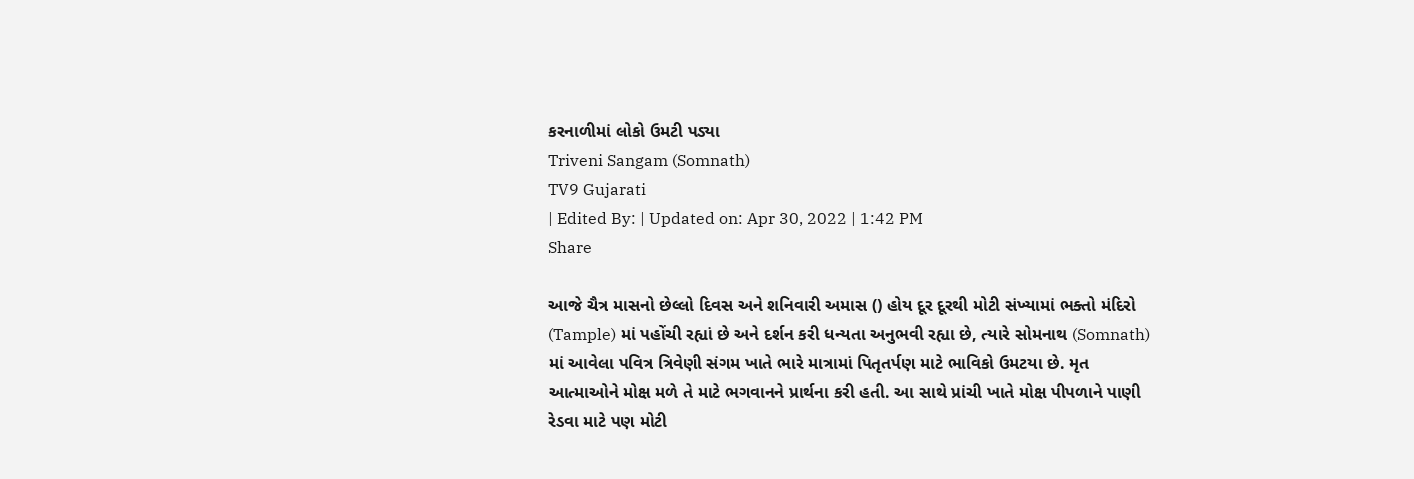કરનાળીમાં લોકો ઉમટી પડ્યા
Triveni Sangam (Somnath)
TV9 Gujarati
| Edited By: | Updated on: Apr 30, 2022 | 1:42 PM
Share

આજે ચૈત્ર માસનો છેલ્લો દિવસ અને શનિવારી અમાસ () હોય દૂર દૂરથી મોટી સંખ્યામાં ભક્તો મંદિરો (Tample) માં પહોંચી રહ્યાં છે અને દર્શન કરી ધન્યતા અનુભવી રહ્યા છે, ત્યારે સોમનાથ (Somnath) માં આવેલા પવિત્ર ત્રિવેણી સંગમ ખાતે ભારે માત્રામાં પિતૃતર્પણ માટે ભાવિકો ઉમટયા છે. મૃત આત્માઓને મોક્ષ મળે તે માટે ભગવાનને પ્રાર્થના કરી હતી. આ સાથે પ્રાંચી ખાતે મોક્ષ પીપળાને પાણી રેડવા માટે પણ મોટી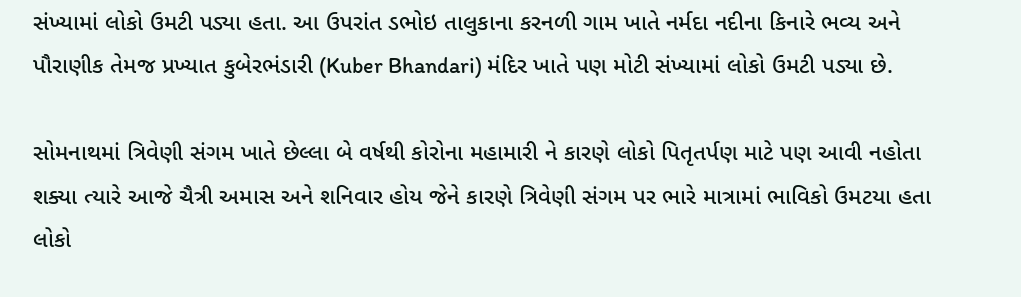સંખ્યામાં લોકો ઉમટી પડ્યા હતા. આ ઉપરાંત ડભોઇ તાલુકાના કરનળી ગામ ખાતે નર્મદા નદીના કિનારે ભવ્ય અને પૌરાણીક તેમજ પ્રખ્યાત કુબેરભંડારી (Kuber Bhandari) મંદિર ખાતે પણ મોટી સંખ્યામાં લોકો ઉમટી પડ્યા છે.

સોમનાથમાં ત્રિવેણી સંગમ ખાતે છેલ્લા બે વર્ષથી કોરોના મહામારી ને કારણે લોકો પિતૃતર્પણ માટે પણ આવી નહોતા શક્યા ત્યારે આજે ચૈત્રી અમાસ અને શનિવાર હોય જેને કારણે ત્રિવેણી સંગમ પર ભારે માત્રામાં ભાવિકો ઉમટયા હતા લોકો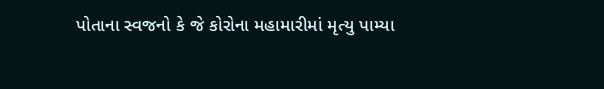પોતાના સ્વજનો કે જે કોરોના મહામારીમાં મૃત્યુ પામ્યા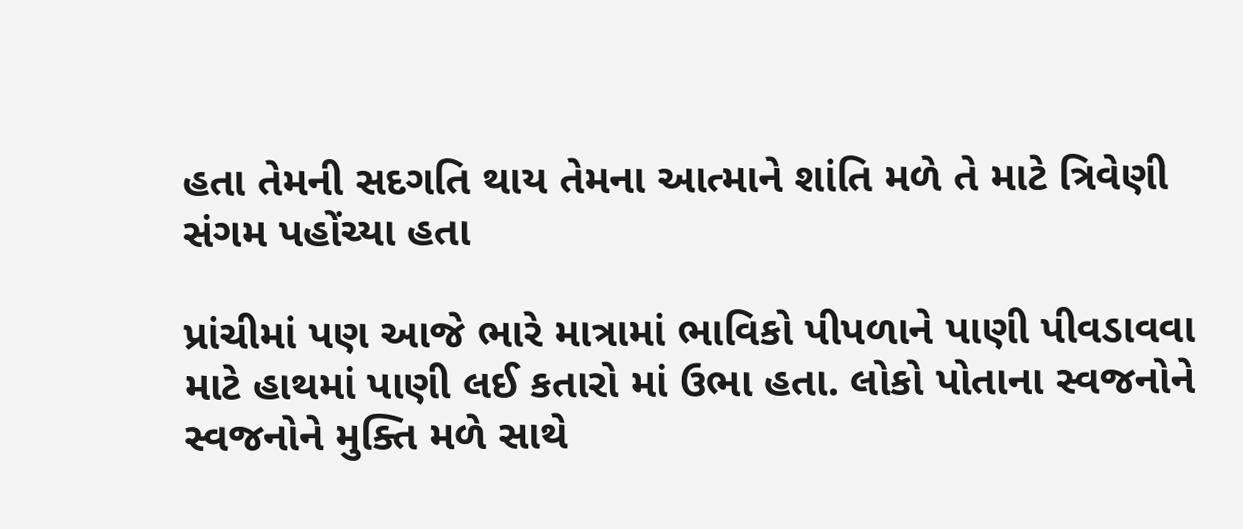હતા તેમની સદગતિ થાય તેમના આત્માને શાંતિ મળે તે માટે ત્રિવેણી સંગમ પહોંચ્યા હતા

પ્રાંચીમાં પણ આજે ભારે માત્રામાં ભાવિકો પીપળાને પાણી પીવડાવવા માટે હાથમાં પાણી લઈ કતારો માં ઉભા હતા. લોકો પોતાના સ્વજનોને સ્વજનોને મુક્તિ મળે સાથે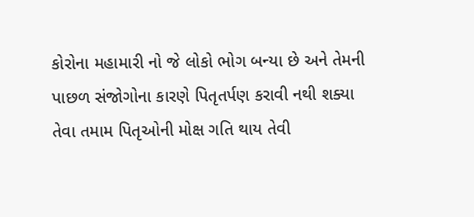કોરોના મહામારી નો જે લોકો ભોગ બન્યા છે અને તેમની પાછળ સંજોગોના કારણે પિતૃતર્પણ કરાવી નથી શક્યા તેવા તમામ પિતૃઓની મોક્ષ ગતિ થાય તેવી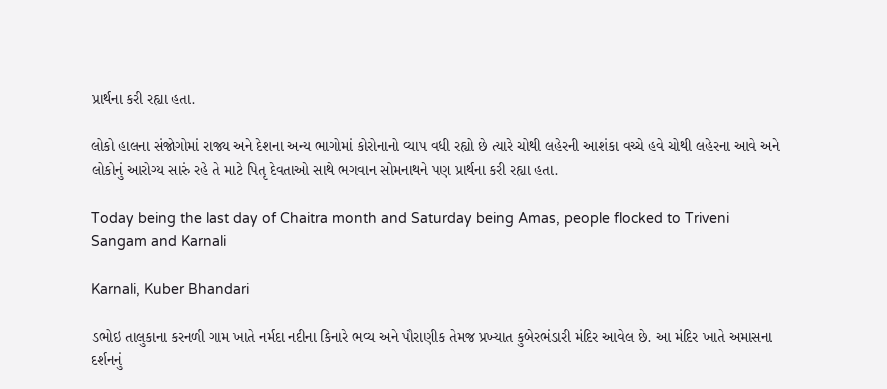પ્રાર્થના કરી રહ્યા હતા.

લોકો હાલના સંજોગોમાં રાજ્ય અને દેશના અન્ય ભાગોમાં કોરોનાનો વ્યાપ વધી રહ્યો છે ત્યારે ચોથી લહેરની આશંકા વચ્ચે હવે ચોથી લહેરના આવે અને લોકોનું આરોગ્ય સારું રહે તે માટે પિતૃ દેવતાઓ સાથે ભગવાન સોમનાથને પણ પ્રાર્થના કરી રહ્યા હતા.

Today being the last day of Chaitra month and Saturday being Amas, people flocked to Triveni Sangam and Karnali

Karnali, Kuber Bhandari

ડભોઇ તાલુકાના કરનળી ગામ ખાતે નર્મદા નદીના કિનારે ભવ્ય અને પૌરાણીક તેમજ પ્રખ્યાત કુબેરભંડારી મંદિર આવેલ છે. આ મંદિર ખાતે અમાસના દર્શનનું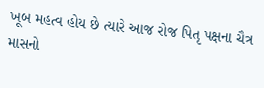ખૂબ મહત્વ હોય છે ત્યારે આજ રોજ પિતૃ પક્ષના ચૈત્ર માસનો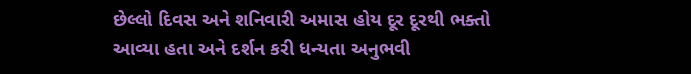છેલ્લો દિવસ અને શનિવારી અમાસ હોય દૂર દૂરથી ભક્તો આવ્યા હતા અને દર્શન કરી ધન્યતા અનુભવી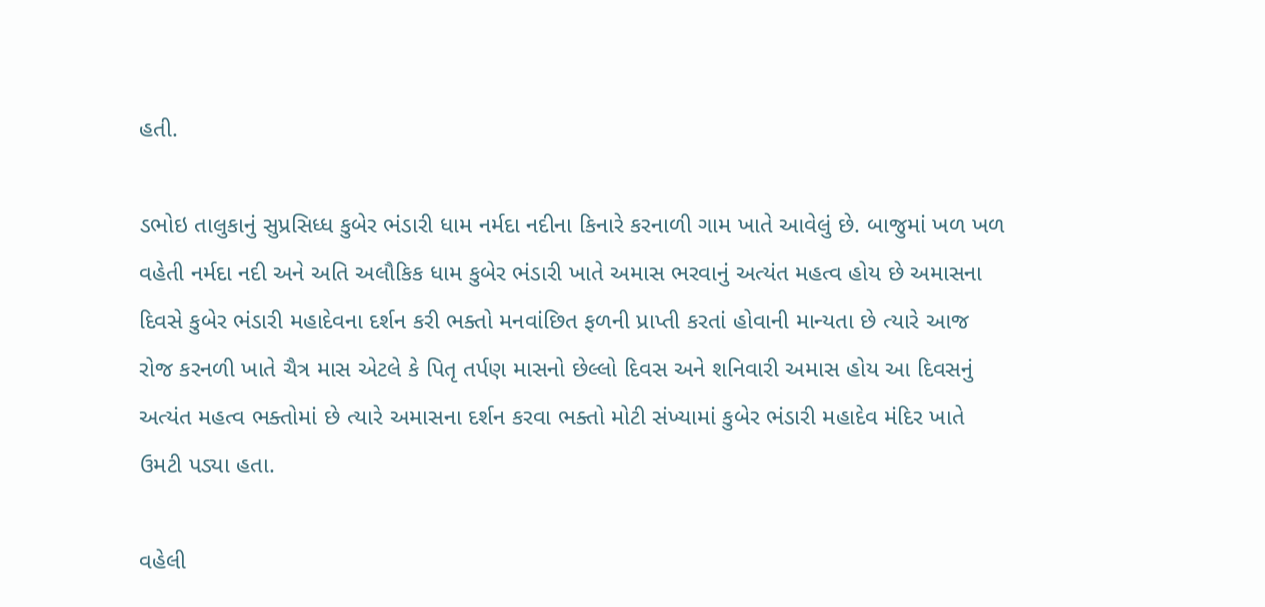હતી.

ડભોઇ તાલુકાનું સુપ્રસિધ્ધ કુબેર ભંડારી ધામ નર્મદા નદીના કિનારે કરનાળી ગામ ખાતે આવેલું છે. બાજુમાં ખળ ખળ વહેતી નર્મદા નદી અને અતિ અલૌકિક ધામ કુબેર ભંડારી ખાતે અમાસ ભરવાનું અત્યંત મહત્વ હોય છે અમાસના દિવસે કુબેર ભંડારી મહાદેવના દર્શન કરી ભક્તો મનવાંછિત ફળની પ્રાપ્તી કરતાં હોવાની માન્યતા છે ત્યારે આજ રોજ કરનળી ખાતે ચૈત્ર માસ એટલે કે પિતૃ તર્પણ માસનો છેલ્લો દિવસ અને શનિવારી અમાસ હોય આ દિવસનું અત્યંત મહત્વ ભક્તોમાં છે ત્યારે અમાસના દર્શન કરવા ભક્તો મોટી સંખ્યામાં કુબેર ભંડારી મહાદેવ મંદિર ખાતે ઉમટી પડ્યા હતા.

વહેલી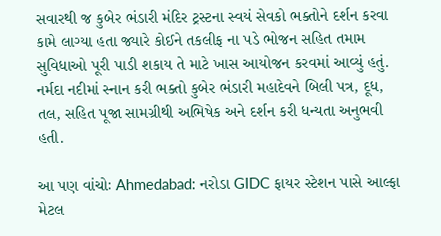સવારથી જ કુબેર ભંડારી મંદિર ટ્રસ્ટના સ્વયં સેવકો ભક્તોને દર્શન કરવા કામે લાગ્યા હતા જ્યારે કોઈને તકલીફ ના પડે ભોજન સહિત તમામ સુવિધાઓ પૂરી પાડી શકાય તે માટે ખાસ આયોજન કરવમાં આવ્યું હતું. નર્મદા નદીમાં સ્નાન કરી ભક્તો કુબેર ભંડારી મહાદેવને બિલી પત્ર, દૂધ, તલ, સહિત પૂજા સામગ્રીથી અભિષેક અને દર્શન કરી ધન્યતા અનુભવી હતી.

આ પણ વાંચોઃ Ahmedabad: નરોડા GIDC ફાયર સ્ટેશન પાસે આલ્ફા મેટલ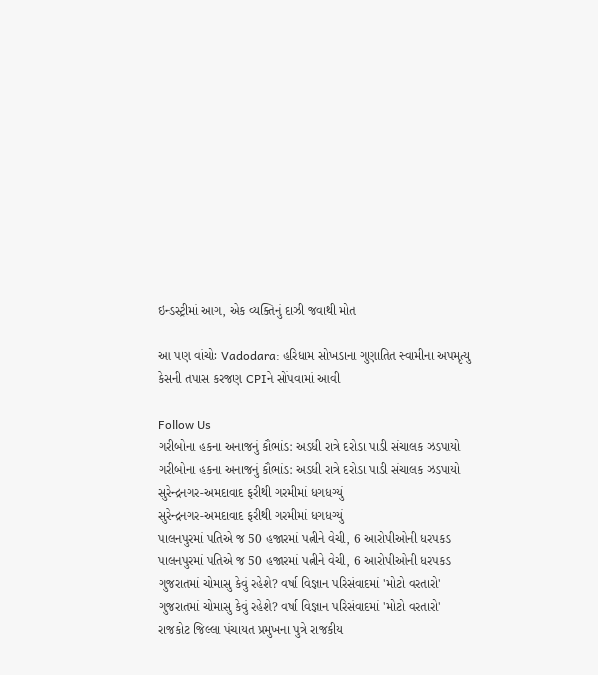ઇન્ડસ્ટ્રીમાં આગ, એક વ્યક્તિનું દાઝી જવાથી મોત

આ પણ વાંચોઃ Vadodara: હરિધામ સોખડાના ગુણાતિત સ્વામીના અપમૃત્યુ કેસની તપાસ કરજણ CPIને સોંપવામાં આવી

Follow Us
ગરીબોના હકના અનાજનું કૌભાંડ: અડધી રાત્રે દરોડા પાડી સંચાલક ઝડપાયો
ગરીબોના હકના અનાજનું કૌભાંડ: અડધી રાત્રે દરોડા પાડી સંચાલક ઝડપાયો
સુરેન્દ્રનગર-અમદાવાદ ફરીથી ગરમીમાં ધગધગ્યું
સુરેન્દ્રનગર-અમદાવાદ ફરીથી ગરમીમાં ધગધગ્યું
પાલનપુરમાં પતિએ જ 50 હજારમાં પત્નીને વેચી, 6 આરોપીઓની ધરપકડ
પાલનપુરમાં પતિએ જ 50 હજારમાં પત્નીને વેચી, 6 આરોપીઓની ધરપકડ
ગુજરાતમાં ચોમાસુ કેવું રહેશે? વર્ષા વિજ્ઞાન પરિસંવાદમાં 'મોટો વરતારો'
ગુજરાતમાં ચોમાસુ કેવું રહેશે? વર્ષા વિજ્ઞાન પરિસંવાદમાં 'મોટો વરતારો'
રાજકોટ જિલ્લા પંચાયત પ્રમુખના પુત્રે રાજકીય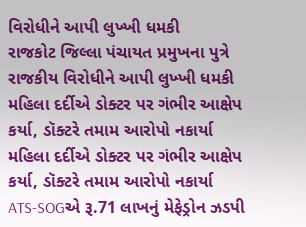વિરોધીને આપી લુખ્ખી ધમકી
રાજકોટ જિલ્લા પંચાયત પ્રમુખના પુત્રે રાજકીય વિરોધીને આપી લુખ્ખી ધમકી
મહિલા દર્દીએ ડોક્ટર પર ગંભીર આક્ષેપ કર્યા, ડૉક્ટરે તમામ આરોપો નકાર્યા
મહિલા દર્દીએ ડોક્ટર પર ગંભીર આક્ષેપ કર્યા, ડૉક્ટરે તમામ આરોપો નકાર્યા
ATS-SOGએ રૂ.71 લાખનું મેફેડ્રોન ઝડપી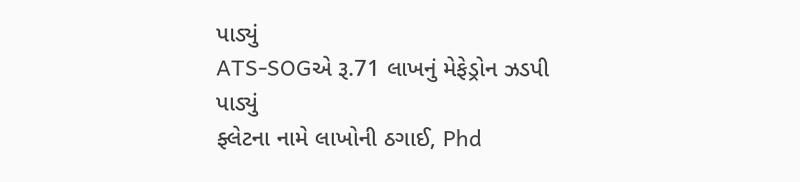પાડ્યું
ATS-SOGએ રૂ.71 લાખનું મેફેડ્રોન ઝડપી પાડ્યું
ફ્લેટના નામે લાખોની ઠગાઈ, Phd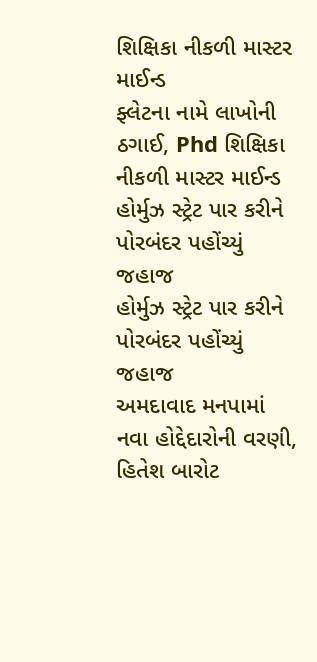શિક્ષિકા નીકળી માસ્ટર માઈન્ડ
ફ્લેટના નામે લાખોની ઠગાઈ, Phd શિક્ષિકા નીકળી માસ્ટર માઈન્ડ
હોર્મુઝ સ્ટ્રેટ પાર કરીને પોરબંદર પહોંચ્યું જહાજ
હોર્મુઝ સ્ટ્રેટ પાર કરીને પોરબંદર પહોંચ્યું જહાજ
અમદાવાદ મનપામાં નવા હોદ્દેદારોની વરણી, હિતેશ બારોટ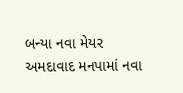બન્યા નવા મેયર
અમદાવાદ મનપામાં નવા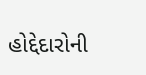હોદ્દેદારોની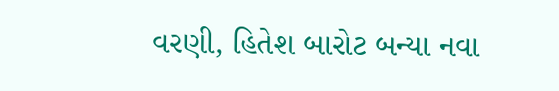વરણી, હિતેશ બારોટ બન્યા નવા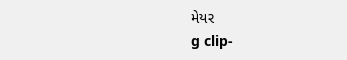મેયર
g clip-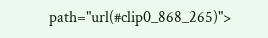path="url(#clip0_868_265)">